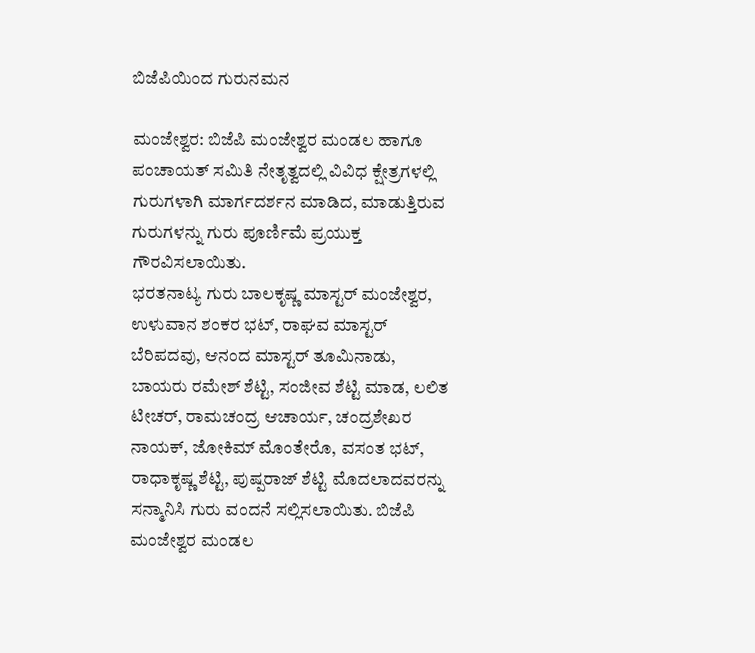ಬಿಜೆಪಿಯಿಂದ ಗುರುನಮನ

ಮಂಜೇಶ್ವರ: ಬಿಜೆಪಿ ಮಂಜೇಶ್ವರ ಮಂಡಲ ಹಾಗೂ ಪಂಚಾಯತ್ ಸಮಿತಿ ನೇತೃತ್ವದಲ್ಲಿ ವಿವಿಧ ಕ್ಷೇತ್ರಗಳಲ್ಲಿ ಗುರುಗಳಾಗಿ ಮಾರ್ಗದರ್ಶನ ಮಾಡಿದ, ಮಾಡುತ್ತಿರುವ ಗುರುಗಳನ್ನು ಗುರು ಪೂರ್ಣಿಮೆ ಪ್ರಯುಕ್ತ ಗೌರವಿಸಲಾಯಿತು.
ಭರತನಾಟ್ಯ ಗುರು ಬಾಲಕೃಷ್ಣ ಮಾಸ್ಟರ್ ಮಂಜೇಶ್ವರ, ಉಳುವಾನ ಶಂಕರ ಭಟ್, ರಾಘವ ಮಾಸ್ಟರ್ ಬೆರಿಪದವು, ಆನಂದ ಮಾಸ್ಟರ್ ತೂಮಿನಾಡು, ಬಾಯರು ರಮೇಶ್ ಶೆಟ್ಟಿ, ಸಂಜೀವ ಶೆಟ್ಟಿ ಮಾಡ, ಲಲಿತ ಟೀಚರ್, ರಾಮಚಂದ್ರ ಆಚಾರ್ಯ, ಚಂದ್ರಶೇಖರ ನಾಯಕ್, ಜೋಕಿಮ್ ಮೊಂತೇರೊ, ವಸಂತ ಭಟ್, ರಾಧಾಕೃಷ್ಣ ಶೆಟ್ಟಿ, ಪುಷ್ಪರಾಜ್ ಶೆಟ್ಟಿ ಮೊದಲಾದವರನ್ನು ಸನ್ಮಾನಿಸಿ ಗುರು ವಂದನೆ ಸಲ್ಲಿಸಲಾಯಿತು. ಬಿಜೆಪಿ ಮಂಜೇಶ್ವರ ಮಂಡಲ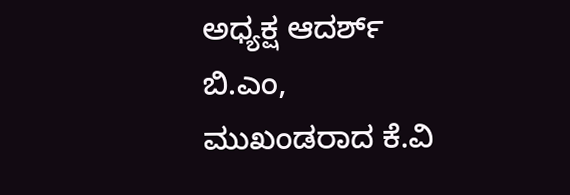ಅಧ್ಯಕ್ಷ ಆದರ್ಶ್ ಬಿ.ಎಂ, ಮುಖಂಡರಾದ ಕೆ.ವಿ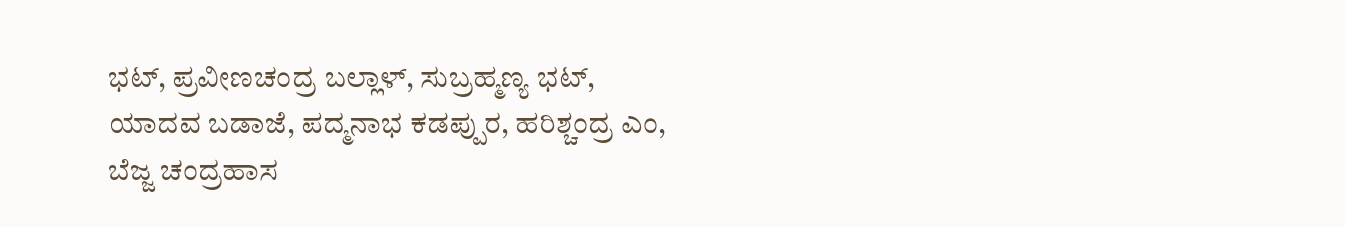ಭಟ್, ಪ್ರವೀಣಚಂದ್ರ ಬಲ್ಲಾಳ್, ಸುಬ್ರಹ್ಮಣ್ಯ ಭಟ್, ಯಾದವ ಬಡಾಜೆ, ಪದ್ಮನಾಭ ಕಡಪ್ಪುರ, ಹರಿಶ್ಚಂದ್ರ ಎಂ, ಬೆಜ್ಜ ಚಂದ್ರಹಾಸ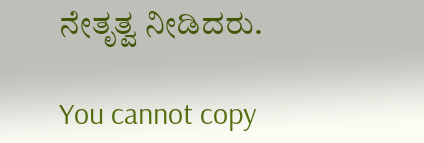ನೇತೃತ್ವ ನೀಡಿದರು.

You cannot copy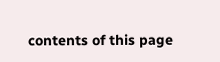contents of this page